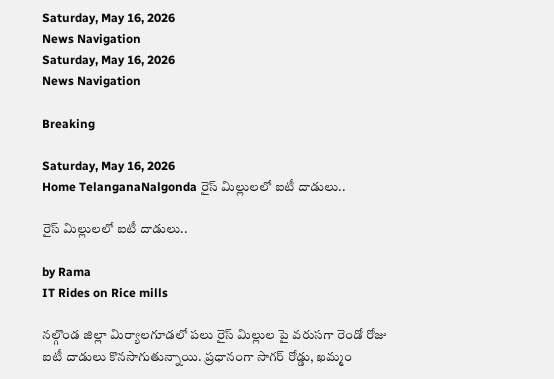Saturday, May 16, 2026
News Navigation
Saturday, May 16, 2026
News Navigation

Breaking

Saturday, May 16, 2026
Home TelanganaNalgonda రైస్ మిల్లులలో ఐటీ దాడులు..

రైస్ మిల్లులలో ఐటీ దాడులు..

by Rama
IT Rides on Rice mills

నల్గొండ జిల్లా మిర్యాలగూడలో పలు రైస్ మిల్లుల పై వరుసగా రెండో రోజు ఐటీ దాడులు కొనసాగుతున్నాయి. ప్రధానంగా సాగర్ రోడ్డు, ఖమ్మం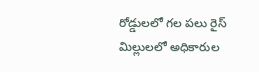రోడ్డులలో గల పలు రైస్ మిల్లులలో అధికారుల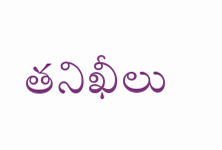తనిఖీలు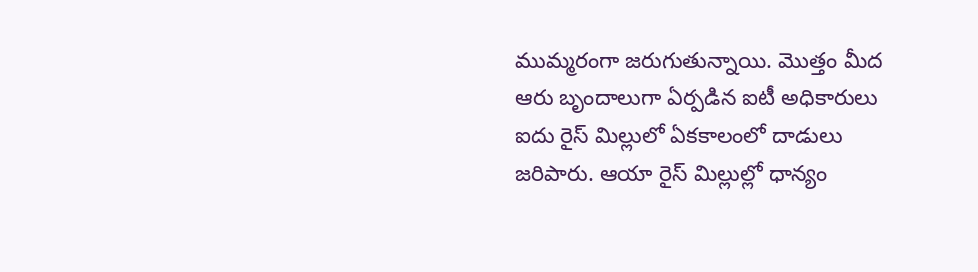ముమ్మరంగా జరుగుతున్నాయి. మొత్తం మీద ఆరు బృందాలుగా ఏర్పడిన ఐటీ అధికారులు ఐదు రైస్ మిల్లులో ఏకకాలంలో దాడులు జరిపారు. ఆయా రైస్ మిల్లుల్లో ధాన్యం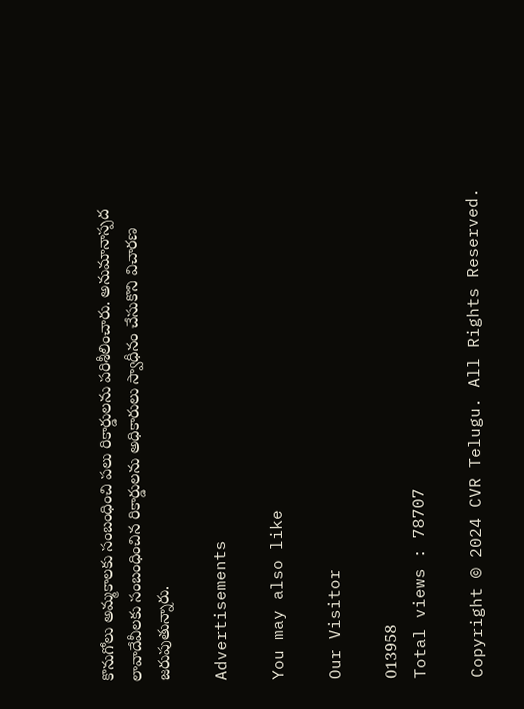కొనుగోలు అమ్మకాలకు సంబంధించి పలు రికార్డులను పరిశీలించారు. అనుమానాస్పద లావాదేవీలకు సంబంధించిన రికార్డులను అధికారులు స్వాధీనం చేసుకొని విచారణ జరుపుతున్నారు.

Advertisements

You may also like

Our Visitor

013958
Total views : 78707

Copyright © 2024 CVR Telugu. All Rights Reserved.